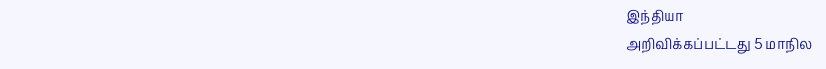இந்தியா
அறிவிக்கப்பட்டது 5 மாநில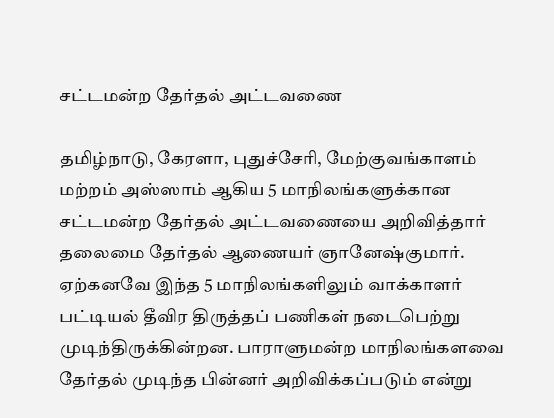சட்டமன்ற தேர்தல் அட்டவணை

தமிழ்நாடு, கேரளா, புதுச்சேரி, மேற்குவங்காளம் மற்றம் அஸ்ஸாம் ஆகிய 5 மாநிலங்களுக்கான சட்டமன்ற தேர்தல் அட்டவணையை அறிவித்தார் தலைமை தேர்தல் ஆணையர் ஞானேஷ்குமார். ஏற்கனவே இந்த 5 மாநிலங்களிலும் வாக்காளர் பட்டியல் தீவிர திருத்தப் பணிகள் நடைபெற்று முடிந்திருக்கின்றன. பாராளுமன்ற மாநிலங்களவை தேர்தல் முடிந்த பின்னர் அறிவிக்கப்படும் என்று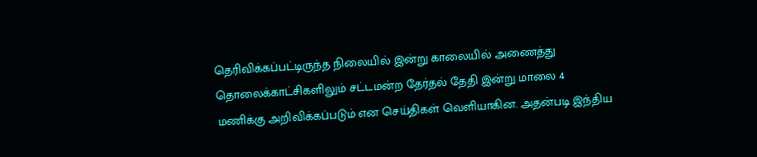தெரிவிக்கப்பட்டிருந்த நிலையில் இன்று காலையில் அணைத்து தொலைக்காட்சிகளிலும் சட்டமன்ற தேர்தல் தேதி இன்று மாலை 4 மணிக்கு அறிவிக்கப்படும் என செய்திகள் வெளியாகின. அதன்படி இந்திய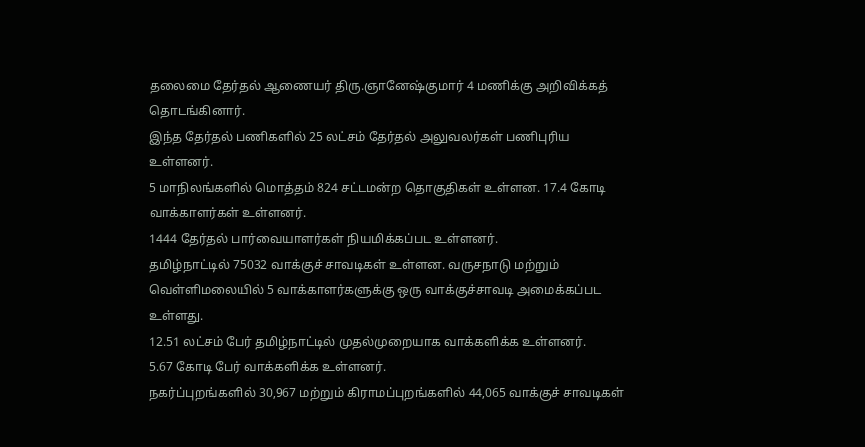தலைமை தேர்தல் ஆணையர் திரு.ஞானேஷ்குமார் 4 மணிக்கு அறிவிக்கத் தொடங்கினார்.
இந்த தேர்தல் பணிகளில் 25 லட்சம் தேர்தல் அலுவலர்கள் பணிபுரிய உள்ளனர்.
5 மாநிலங்களில் மொத்தம் 824 சட்டமன்ற தொகுதிகள் உள்ளன. 17.4 கோடி வாக்காளர்கள் உள்ளனர்.
1444 தேர்தல் பார்வையாளர்கள் நியமிக்கப்பட உள்ளனர்.
தமிழ்நாட்டில் 75032 வாக்குச் சாவடிகள் உள்ளன. வருசநாடு மற்றும் வெள்ளிமலையில் 5 வாக்காளர்களுக்கு ஒரு வாக்குச்சாவடி அமைக்கப்பட உள்ளது.
12.51 லட்சம் பேர் தமிழ்நாட்டில் முதல்முறையாக வாக்களிக்க உள்ளனர்.
5.67 கோடி பேர் வாக்களிக்க உள்ளனர்.
நகர்ப்புறங்களில் 30,967 மற்றும் கிராமப்புறங்களில் 44,065 வாக்குச் சாவடிகள்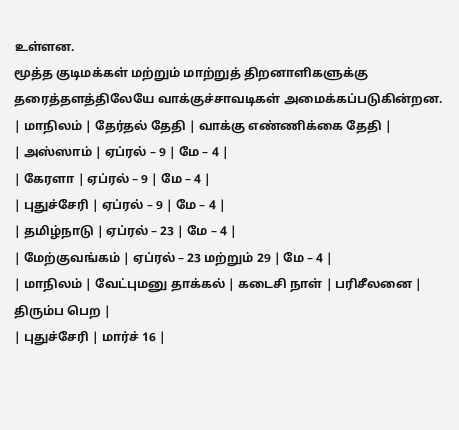உள்ளன.
மூத்த குடிமக்கள் மற்றும் மாற்றுத் திறனாளிகளுக்கு தரைத்தளத்திலேயே வாக்குச்சாவடிகள் அமைக்கப்படுகின்றன.
| மாநிலம் | தேர்தல் தேதி | வாக்கு எண்ணிக்கை தேதி |
| அஸ்ஸாம் | ஏப்ரல் – 9 | மே – 4 |
| கேரளா | ஏப்ரல் – 9 | மே – 4 |
| புதுச்சேரி | ஏப்ரல் – 9 | மே – 4 |
| தமிழ்நாடு | ஏப்ரல் – 23 | மே – 4 |
| மேற்குவங்கம் | ஏப்ரல் – 23 மற்றும் 29 | மே – 4 |
| மாநிலம் | வேட்புமனு தாக்கல் | கடைசி நாள் | பரிசீலனை | திரும்ப பெற |
| புதுச்சேரி | மார்ச் 16 |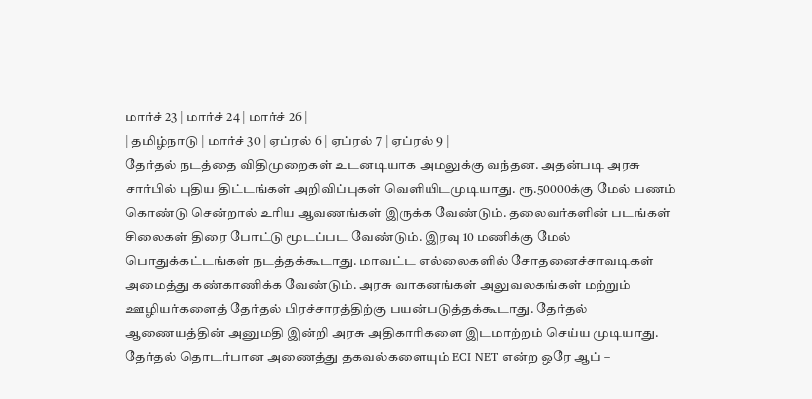மார்ச் 23 | மார்ச் 24 | மார்ச் 26 |
| தமிழ்நாடு | மார்ச் 30 | ஏப்ரல் 6 | ஏப்ரல் 7 | ஏப்ரல் 9 |
தேர்தல் நடத்தை விதிமுறைகள் உடனடியாக அமலுக்கு வந்தன. அதன்படி அரசு சார்பில் புதிய திட்டங்கள் அறிவிப்புகள் வெளியிடமுடியாது. ரூ.50000க்கு மேல் பணம் கொண்டு சென்றால் உரிய ஆவணங்கள் இருக்க வேண்டும். தலைவர்களின் படங்கள் சிலைகள் திரை போட்டு மூடப்பட வேண்டும். இரவு 10 மணிக்கு மேல் பொதுக்கட்டங்கள் நடத்தக்கூடாது. மாவட்ட எல்லைகளில் சோதனைச்சாவடிகள் அமைத்து கண்காணிக்க வேண்டும். அரசு வாகனங்கள் அலுவலகங்கள் மற்றும் ஊழியர்களைத் தேர்தல் பிரச்சாரத்திற்கு பயன்படுத்தக்கூடாது. தேர்தல் ஆணையத்தின் அனுமதி இன்றி அரசு அதிகாரிகளை இடமாற்றம் செய்ய முடியாது.
தேர்தல் தொடர்பான அணைத்து தகவல்களையும் ECI NET என்ற ஒரே ஆப் –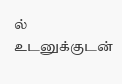ல் உடனுக்குடன்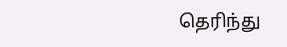தெரிந்து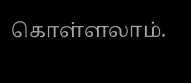கொள்ளலாம்.